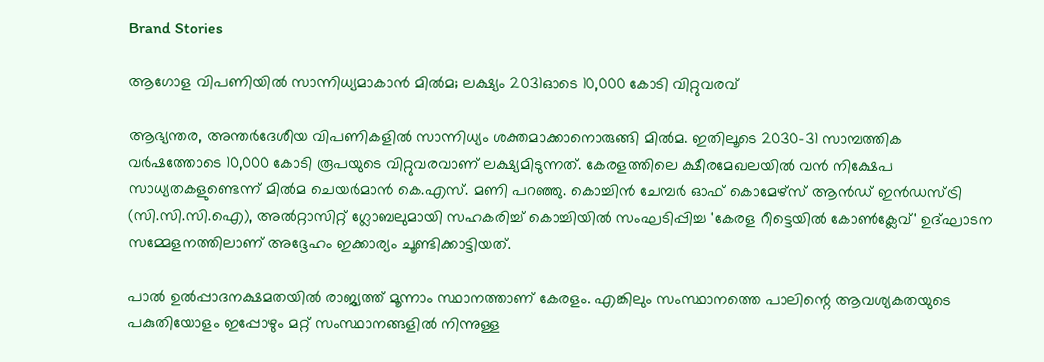Brand Stories

ആഗോള വിപണിയില്‍ സാന്നിധ്യമാകാന്‍ മില്‍മ; ലക്ഷ്യം 2031ഓടെ 10,000 കോടി വിറ്റുവരവ്

ആഭ്യന്തര, അന്തര്‍ദേശീയ വിപണികളില്‍ സാന്നിധ്യം ശക്തമാക്കാനൊരുങ്ങി മില്‍മ. ഇതിലൂടെ 2030-31 സാമ്പത്തിക വര്‍ഷത്തോടെ 10,000 കോടി രൂപയുടെ വിറ്റുവരവാണ് ലക്ഷ്യമിടുന്നത്. കേരളത്തിലെ ക്ഷീരമേഖലയില്‍ വന്‍ നിക്ഷേപ സാധ്യതകളുണ്ടെന്ന് മില്‍മ ചെയര്‍മാന്‍ കെ.എസ്. മണി പറഞ്ഞു. കൊച്ചിന്‍ ചേമ്പര്‍ ഓഫ് കൊമേഴ്‌സ് ആന്‍ഡ് ഇന്‍ഡസ്ട്രി (സി.സി.സി.ഐ), അല്‍റ്റാസിറ്റ് ഗ്ലോബലുമായി സഹകരിച്ച് കൊച്ചിയില്‍ സംഘടിപ്പിച്ച 'കേരള റീട്ടെയില്‍ കോണ്‍ക്ലേവ്' ഉദ്ഘാടന സമ്മേളനത്തിലാണ് അദ്ദേഹം ഇക്കാര്യം ചൂണ്ടിക്കാട്ടിയത്.

പാല്‍ ഉല്‍പ്പാദനക്ഷമതയില്‍ രാജ്യത്ത് മൂന്നാം സ്ഥാനത്താണ് കേരളം. എങ്കിലും സംസ്ഥാനത്തെ പാലിന്റെ ആവശ്യകതയുടെ പകുതിയോളം ഇപ്പോഴും മറ്റ് സംസ്ഥാനങ്ങളില്‍ നിന്നുള്ള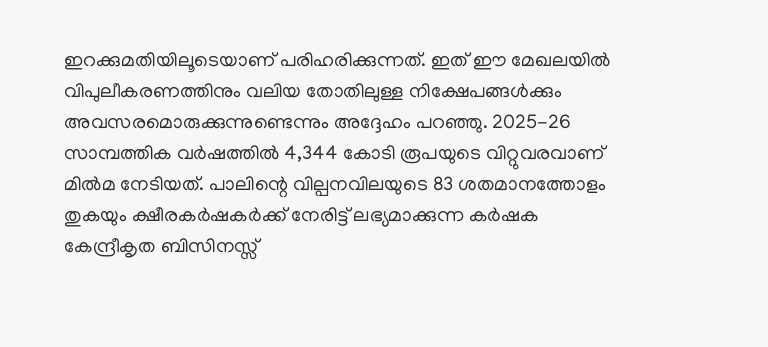ഇറക്കുമതിയിലൂടെയാണ് പരിഹരിക്കുന്നത്. ഇത് ഈ മേഖലയില്‍ വിപുലീകരണത്തിനും വലിയ തോതിലുള്ള നിക്ഷേപങ്ങള്‍ക്കും അവസരമൊരുക്കുന്നുണ്ടെന്നും അദ്ദേഹം പറഞ്ഞു. 2025-26 സാമ്പത്തിക വര്‍ഷത്തില്‍ 4,344 കോടി രൂപയുടെ വിറ്റുവരവാണ് മില്‍മ നേടിയത്. പാലിന്റെ വില്പനവിലയുടെ 83 ശതമാനത്തോളം തുകയും ക്ഷീരകര്‍ഷകര്‍ക്ക് നേരിട്ട് ലഭ്യമാക്കുന്ന കര്‍ഷക കേന്ദ്രീകൃത ബിസിനസ്സ്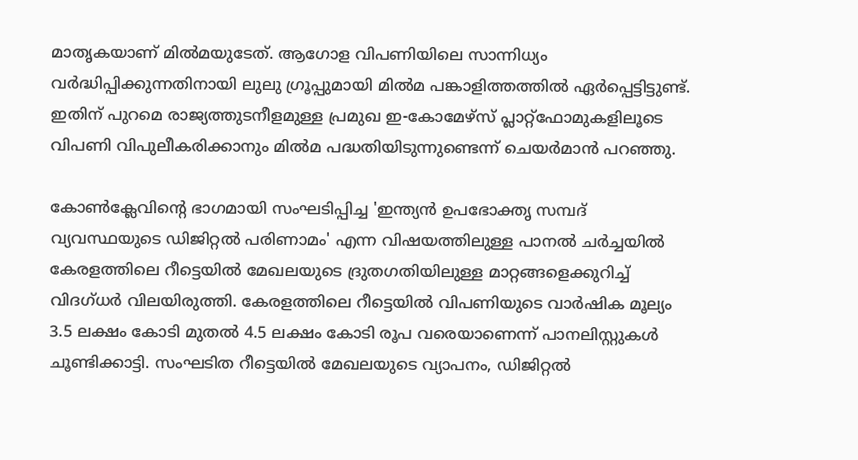മാതൃകയാണ് മില്‍മയുടേത്. ആഗോള വിപണിയിലെ സാന്നിധ്യം വര്‍ദ്ധിപ്പിക്കുന്നതിനായി ലുലു ഗ്രൂപ്പുമായി മില്‍മ പങ്കാളിത്തത്തില്‍ ഏര്‍പ്പെട്ടിട്ടുണ്ട്. ഇതിന് പുറമെ രാജ്യത്തുടനീളമുള്ള പ്രമുഖ ഇ-കോമേഴ്‌സ് പ്ലാറ്റ്‌ഫോമുകളിലൂടെ വിപണി വിപുലീകരിക്കാനും മില്‍മ പദ്ധതിയിടുന്നുണ്ടെന്ന് ചെയര്‍മാന്‍ പറഞ്ഞു.

കോണ്‍ക്ലേവിന്റെ ഭാഗമായി സംഘടിപ്പിച്ച 'ഇന്ത്യന്‍ ഉപഭോക്തൃ സമ്പദ് വ്യവസ്ഥയുടെ ഡിജിറ്റല്‍ പരിണാമം' എന്ന വിഷയത്തിലുള്ള പാനല്‍ ചര്‍ച്ചയില്‍ കേരളത്തിലെ റീട്ടെയില്‍ മേഖലയുടെ ദ്രുതഗതിയിലുള്ള മാറ്റങ്ങളെക്കുറിച്ച് വിദഗ്ധര്‍ വിലയിരുത്തി. കേരളത്തിലെ റീട്ടെയില്‍ വിപണിയുടെ വാര്‍ഷിക മൂല്യം 3.5 ലക്ഷം കോടി മുതല്‍ 4.5 ലക്ഷം കോടി രൂപ വരെയാണെന്ന് പാനലിസ്റ്റുകള്‍ ചൂണ്ടിക്കാട്ടി. സംഘടിത റീട്ടെയില്‍ മേഖലയുടെ വ്യാപനം, ഡിജിറ്റല്‍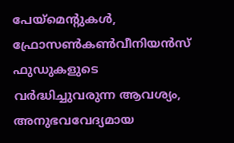പേയ്‌മെന്റുകള്‍, ഫ്രോസണ്‍കണ്‍വീനിയന്‍സ് ഫുഡുകളുടെ വര്‍ദ്ധിച്ചുവരുന്ന ആവശ്യം, അനുഭവവേദ്യമായ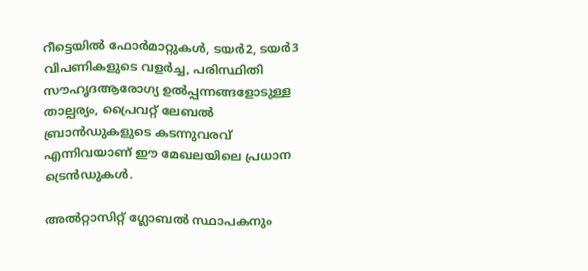റീട്ടെയില്‍ ഫോര്‍മാറ്റുകള്‍, ടയര്‍2, ടയര്‍3 വിപണികളുടെ വളര്‍ച്ച, പരിസ്ഥിതി സൗഹൃദആരോഗ്യ ഉല്‍പ്പന്നങ്ങളോടുള്ള താല്പര്യം, പ്രൈവറ്റ് ലേബല്‍ ബ്രാന്‍ഡുകളുടെ കടന്നുവരവ് എന്നിവയാണ് ഈ മേഖലയിലെ പ്രധാന ട്രെന്‍ഡുകള്‍.

അല്‍റ്റാസിറ്റ് ഗ്ലോബല്‍ സ്ഥാപകനും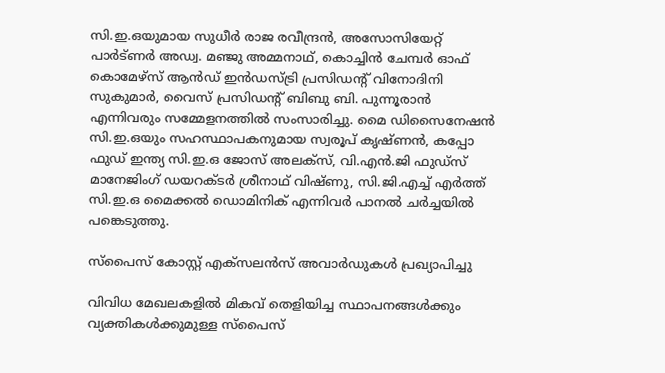സി.ഇ.ഒയുമായ സുധീര്‍ രാജ രവീന്ദ്രന്‍, അസോസിയേറ്റ് പാര്‍ട്ണര്‍ അഡ്വ. മഞ്ജു അമ്മനാഥ്, കൊച്ചിന്‍ ചേമ്പര്‍ ഓഫ് കൊമേഴ്‌സ് ആന്‍ഡ് ഇന്‍ഡസ്ട്രി പ്രസിഡന്റ് വിനോദിനി സുകുമാര്‍, വൈസ് പ്രസിഡന്റ് ബിബു ബി. പുന്നൂരാന്‍ എന്നിവരും സമ്മേളനത്തില്‍ സംസാരിച്ചു. മൈ ഡിസൈനേഷന്‍ സി.ഇ.ഒയും സഹസ്ഥാപകനുമായ സ്വരൂപ് കൃഷ്ണന്‍, കപ്പോ ഫുഡ് ഇന്ത്യ സി.ഇ.ഒ ജോസ് അലക്‌സ്, വി.എന്‍.ജി ഫുഡ്‌സ് മാനേജിംഗ് ഡയറക്ടര്‍ ശ്രീനാഥ് വിഷ്ണു, സി.ജി.എച്ച് എര്‍ത്ത് സി.ഇ.ഒ മൈക്കല്‍ ഡൊമിനിക് എന്നിവര്‍ പാനല്‍ ചര്‍ച്ചയില്‍ പങ്കെടുത്തു.

സ്‌പൈസ് കോസ്റ്റ് എക്‌സലന്‍സ് അവാര്‍ഡുകള്‍ പ്രഖ്യാപിച്ചു

വിവിധ മേഖലകളില്‍ മികവ് തെളിയിച്ച സ്ഥാപനങ്ങള്‍ക്കും വ്യക്തികള്‍ക്കുമുള്ള സ്‌പൈസ്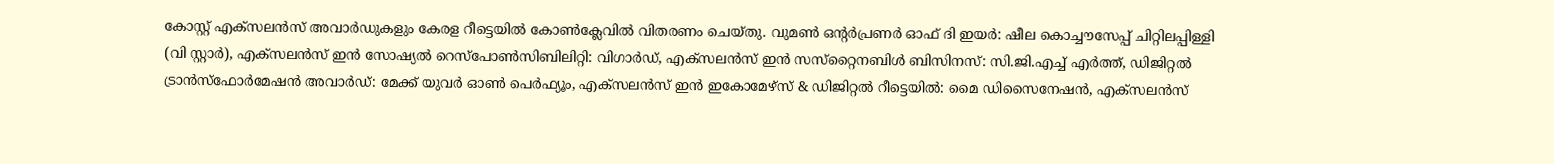കോസ്റ്റ് എക്‌സലന്‍സ് അവാര്‍ഡുകളും കേരള റീട്ടെയില്‍ കോണ്‍ക്ലേവില്‍ വിതരണം ചെയ്തു. വുമണ്‍ ഒന്റര്‍പ്രണര്‍ ഓഫ് ദി ഇയര്‍: ഷീല കൊച്ചൗസേപ്പ് ചിറ്റിലപ്പിള്ളി (വി സ്റ്റാര്‍), എക്‌സലന്‍സ് ഇന്‍ സോഷ്യല്‍ റെസ്‌പോണ്‍സിബിലിറ്റി: വിഗാര്‍ഡ്, എക്‌സലന്‍സ് ഇന്‍ സസ്‌റ്റൈനബിള്‍ ബിസിനസ്: സി.ജി.എച്ച് എര്‍ത്ത്, ഡിജിറ്റല്‍ ട്രാന്‍സ്‌ഫോര്‍മേഷന്‍ അവാര്‍ഡ്: മേക്ക് യുവര്‍ ഓണ്‍ പെര്‍ഫ്യൂം, എക്‌സലന്‍സ് ഇന്‍ ഇകോമേഴ്‌സ് & ഡിജിറ്റല്‍ റീട്ടെയില്‍: മൈ ഡിസൈനേഷന്‍, എക്‌സലന്‍സ്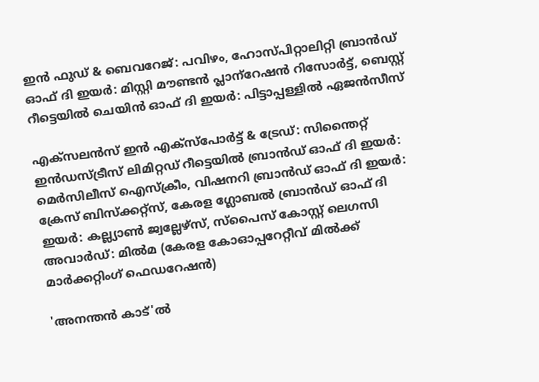ഇന്‍ ഫുഡ് & ബെവറേജ്: പവിഴം, ഹോസ്പിറ്റാലിറ്റി ബ്രാന്‍ഡ് ഓഫ് ദി ഇയര്‍: മിസ്റ്റി മൗണ്ടന്‍ പ്ലാന്‌റേഷന്‍ റിസോര്‍ട്ട്, ബെസ്റ്റ് റീട്ടെയില്‍ ചെയിന്‍ ഓഫ് ദി ഇയര്‍: പിട്ടാപ്പള്ളില്‍ ഏജന്‍സീസ്

എക്‌സലന്‍സ് ഇന്‍ എക്‌സ്‌പോര്‍ട്ട് & ട്രേഡ്: സിന്തൈറ്റ് ഇന്‍ഡസ്ട്രീസ് ലിമിറ്റഡ് റീട്ടെയില്‍ ബ്രാന്‍ഡ് ഓഫ് ദി ഇയര്‍: മെര്‍സിലീസ് ഐസ്‌ക്രീം, വിഷനറി ബ്രാന്‍ഡ് ഓഫ് ദി ഇയര്‍: ക്രേസ് ബിസ്‌ക്കറ്റ്‌സ്, കേരള ഗ്ലോബല്‍ ബ്രാന്‍ഡ് ഓഫ് ദി ഇയര്‍: കല്ല്യാണ്‍ ജ്വല്ലേഴ്‌സ്, സ്‌പൈസ് കോസ്റ്റ് ലെഗസി അവാര്‍ഡ്: മില്‍മ (കേരള കോഓപ്പറേറ്റീവ് മില്‍ക്ക് മാര്‍ക്കറ്റിംഗ് ഫെഡറേഷന്‍)

'അനന്തൻ കാട്'ൽ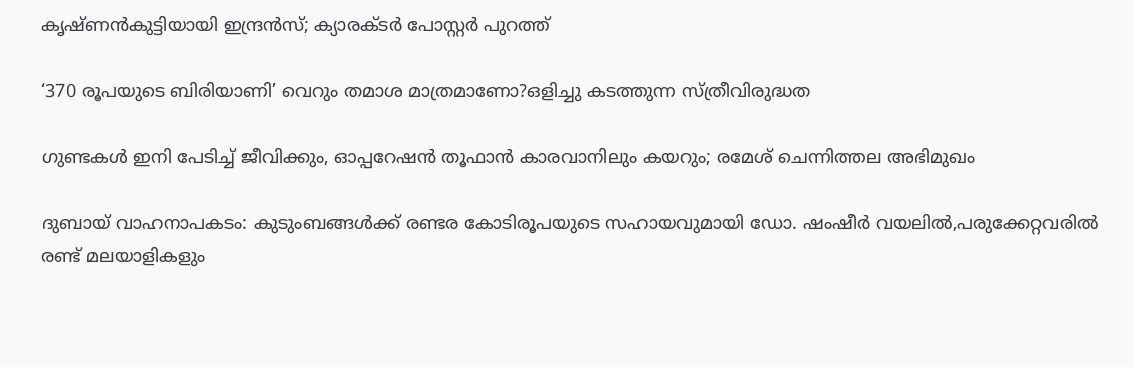കൃഷ്ണൻകുട്ടിയായി ഇന്ദ്രൻസ്; ക്യാരക്ടർ പോസ്റ്റർ പുറത്ത്

‘370 രൂപയുടെ ബിരിയാണി’ വെറും തമാശ മാത്രമാണോ?ഒളിച്ചു കടത്തുന്ന സ്ത്രീവിരുദ്ധത

ഗുണ്ടകള്‍ ഇനി പേടിച്ച് ജീവിക്കും, ഓപ്പറേഷന്‍ തൂഫാന്‍ കാരവാനിലും കയറും; രമേശ് ചെന്നിത്തല അഭിമുഖം

ദുബായ് വാഹനാപകടം: കുടുംബങ്ങൾക്ക് രണ്ടര കോടിരൂപയുടെ സഹായവുമായി ഡോ. ഷംഷീർ വയലിൽ,പരുക്കേറ്റവരിൽ രണ്ട് മലയാളികളും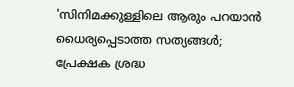'സിനിമക്കുള്ളിലെ ആരും പറയാൻ ധൈര്യപ്പെടാത്ത സത്യങ്ങൾ; പ്രേക്ഷക ശ്രദ്ധ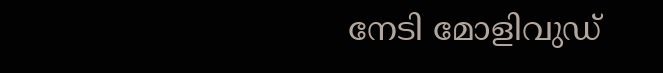നേടി മോളിവുഡ്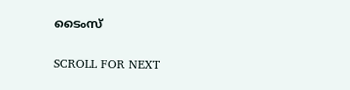ടൈംസ്

SCROLL FOR NEXT